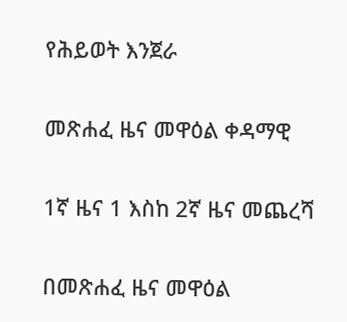የሕይወት እንጀራ

መጽሐፈ ዜና መዋዕል ቀዳማዊ

1ኛ ዜና 1 እስከ 2ኛ ዜና መጨረሻ

በመጽሐፈ ዜና መዋዕል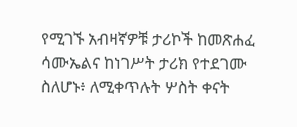የሚገኙ አብዛኛዎቹ ታሪኮች ከመጽሐፈ ሳሙኤልና ከነገሥት ታሪክ የተደገሙ ስለሆኑ፥ ለሚቀጥሉት ሦስት ቀናት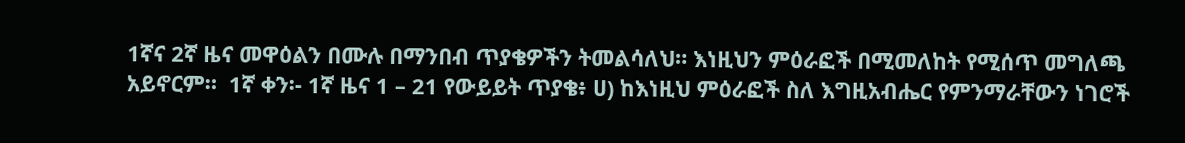1ኛና 2ኛ ዜና መዋዕልን በሙሉ በማንበብ ጥያቄዎችን ትመልሳለህ። እነዚህን ምዕራፎች በሚመለከት የሚሰጥ መግለጫ አይኖርም።  1ኛ ቀን፡- 1ኛ ዜና 1 – 21 የውይይት ጥያቄ፥ ሀ) ከእነዚህ ምዕራፎች ስለ እግዚአብሔር የምንማራቸውን ነገሮች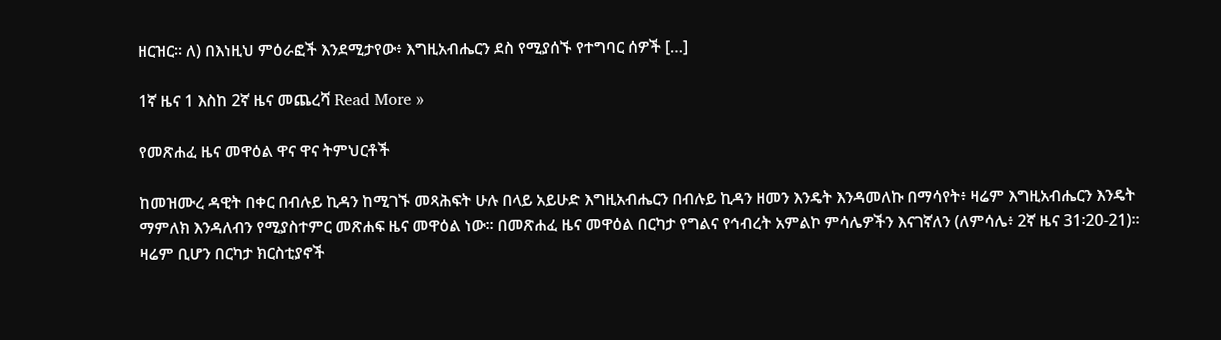ዘርዝር። ለ) በእነዚህ ምዕራፎች እንደሚታየው፥ እግዚአብሔርን ደስ የሚያሰኙ የተግባር ሰዎች […]

1ኛ ዜና 1 እስከ 2ኛ ዜና መጨረሻ Read More »

የመጽሐፈ ዜና መዋዕል ዋና ዋና ትምህርቶች

ከመዝሙረ ዳዊት በቀር በብሉይ ኪዳን ከሚገኙ መጻሕፍት ሁሉ በላይ አይሁድ እግዚአብሔርን በብሉይ ኪዳን ዘመን እንዴት እንዳመለኩ በማሳየት፥ ዛሬም እግዚአብሔርን እንዴት ማምለክ እንዳለብን የሚያስተምር መጽሐፍ ዜና መዋዕል ነው። በመጽሐፈ ዜና መዋዕል በርካታ የግልና የኅብረት አምልኮ ምሳሌዎችን እናገኛለን (ለምሳሌ፥ 2ኛ ዜና 31፡20-21)። ዛሬም ቢሆን በርካታ ክርስቲያኖች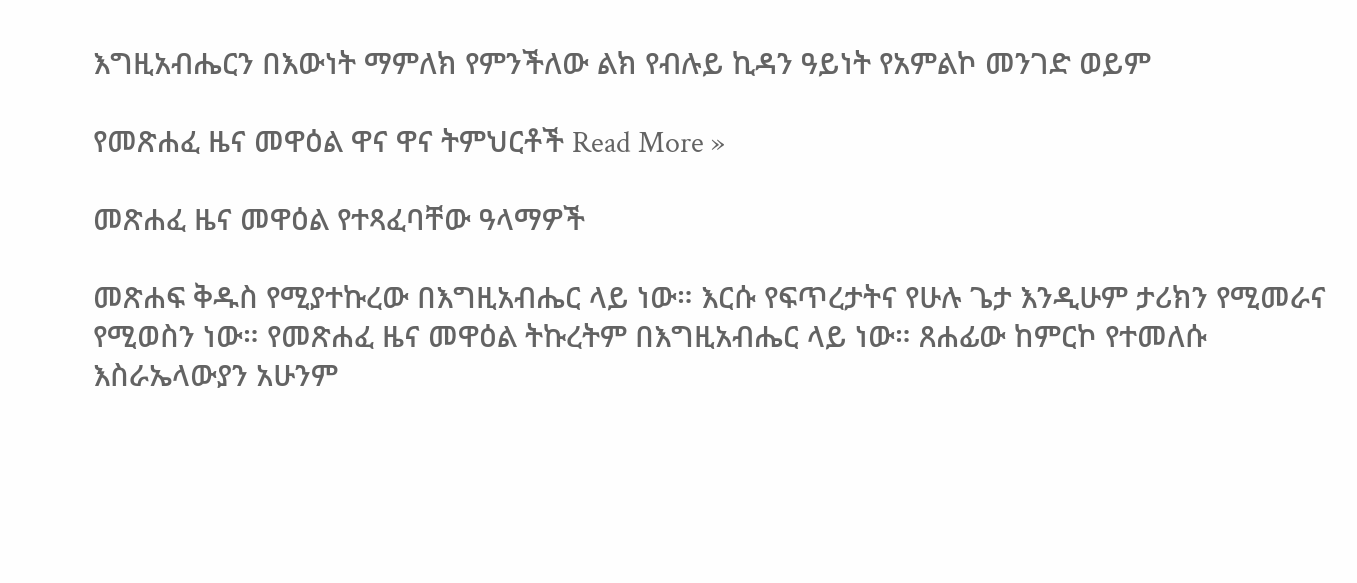እግዚአብሔርን በእውነት ማምለክ የምንችለው ልክ የብሉይ ኪዳን ዓይነት የአምልኮ መንገድ ወይም

የመጽሐፈ ዜና መዋዕል ዋና ዋና ትምህርቶች Read More »

መጽሐፈ ዜና መዋዕል የተጻፈባቸው ዓላማዎች

መጽሐፍ ቅዱስ የሚያተኩረው በእግዚአብሔር ላይ ነው። እርሱ የፍጥረታትና የሁሉ ጌታ እንዲሁም ታሪክን የሚመራና የሚወስን ነው። የመጽሐፈ ዜና መዋዕል ትኩረትም በእግዚአብሔር ላይ ነው። ጸሐፊው ከምርኮ የተመለሱ እስራኤላውያን አሁንም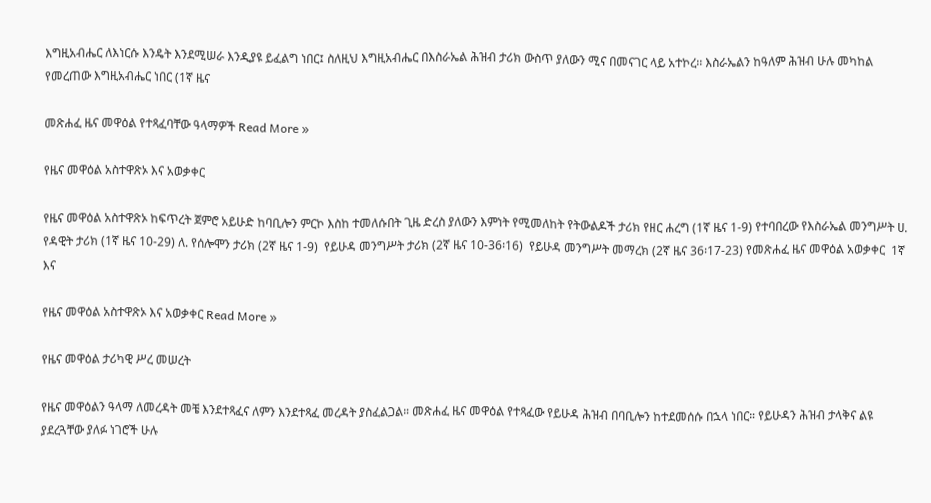እግዚአብሔር ለእነርሱ እንዴት እንደሚሠራ እንዲያዩ ይፈልግ ነበር፤ ስለዚህ እግዚአብሔር በእስራኤል ሕዝብ ታሪክ ውስጥ ያለውን ሚና በመናገር ላይ አተኮረ፡፡ እስራኤልን ከዓለም ሕዝብ ሁሉ መካከል የመረጠው እግዚአብሔር ነበር (1ኛ ዜና

መጽሐፈ ዜና መዋዕል የተጻፈባቸው ዓላማዎች Read More »

የዜና መዋዕል አስተዋጽኦ እና አወቃቀር

የዜና መዋዕል አስተዋጽኦ ከፍጥረት ጀምሮ አይሁድ ከባቢሎን ምርኮ እስከ ተመለሱበት ጊዜ ድረስ ያለውን እምነት የሚመለከት የትውልዶች ታሪክ የዘር ሐረግ (1ኛ ዜና 1-9) የተባበረው የእስራኤል መንግሥት ሀ. የዳዊት ታሪክ (1ኛ ዜና 10-29) ለ. የሰሎሞን ታሪክ (2ኛ ዜና 1-9)  የይሁዳ መንግሥት ታሪክ (2ኛ ዜና 10-36፡16)  የይሁዳ መንግሥት መማረክ (2ኛ ዜና 36፡17-23) የመጽሐፈ ዜና መዋዕል አወቃቀር  1ኛ እና

የዜና መዋዕል አስተዋጽኦ እና አወቃቀር Read More »

የዜና መዋዕል ታሪካዊ ሥረ መሠረት

የዜና መዋዕልን ዓላማ ለመረዳት መቼ እንደተጻፈና ለምን እንደተጻፈ መረዳት ያስፈልጋል። መጽሐፈ ዜና መዋዕል የተጻፈው የይሁዳ ሕዝብ በባቢሎን ከተደመሰሱ በኋላ ነበር። የይሁዳን ሕዝብ ታላቅና ልዩ ያደረጓቸው ያለፉ ነገሮች ሁሉ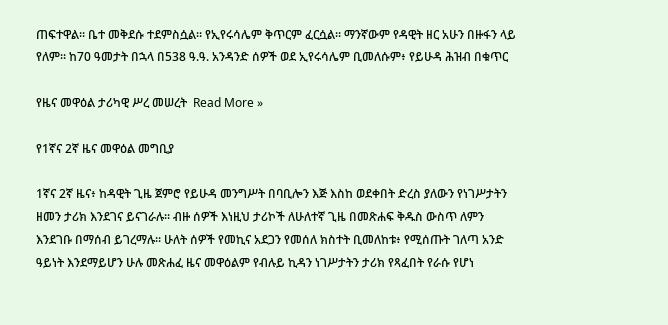ጠፍተዋል። ቤተ መቅደሱ ተደምስሷል። የኢየሩሳሌም ቅጥርም ፈርሷል። ማንኛውም የዳዊት ዘር አሁን በዙፋን ላይ የለም። ከ70 ዓመታት በኋላ በ538 ዓ.ዓ. አንዳንድ ሰዎች ወደ ኢየሩሳሌም ቢመለሱም፥ የይሁዳ ሕዝብ በቁጥር

የዜና መዋዕል ታሪካዊ ሥረ መሠረት  Read More »

የ1ኛና 2ኛ ዜና መዋዕል መግቢያ

1ኛና 2ኛ ዜና፥ ከዳዊት ጊዜ ጀምሮ የይሁዳ መንግሥት በባቢሎን እጅ እስከ ወደቀበት ድረስ ያለውን የነገሥታትን ዘመን ታሪክ እንደገና ይናገራሉ። ብዙ ሰዎች እነዚህ ታሪኮች ለሁለተኛ ጊዜ በመጽሐፍ ቅዱስ ውስጥ ለምን እንደገቡ በማሰብ ይገረማሉ። ሁለት ሰዎች የመኪና አደጋን የመሰለ ክስተት ቢመለከቱ፥ የሚሰጡት ገለጣ አንድ ዓይነት እንደማይሆን ሁሉ መጽሐፈ ዜና መዋዕልም የብሉይ ኪዳን ነገሥታትን ታሪክ የጻፈበት የራሱ የሆነ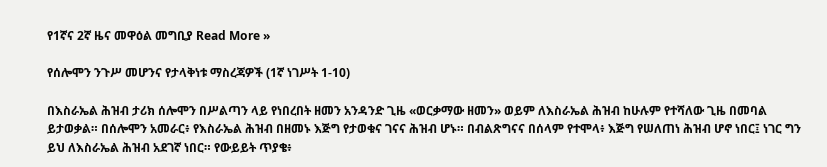የ1ኛና 2ኛ ዜና መዋዕል መግቢያ Read More »

የሰሎሞን ንጉሥ መሆንና የታላቅነቱ ማስረጃዎች (1ኛ ነገሥት 1-10)

በእስራኤል ሕዝብ ታሪክ ሰሎሞን በሥልጣን ላይ የነበረበት ዘመን አንዳንድ ጊዜ «ወርቃማው ዘመን» ወይም ለእስራኤል ሕዝብ ከሁሉም የተሻለው ጊዜ በመባል ይታወቃል። በሰሎሞን አመራር፥ የእስራኤል ሕዝብ በዘመኑ እጅግ የታወቁና ገናና ሕዝብ ሆኑ። በብልጽግናና በሰላም የተሞላ፥ እጅግ የሠለጠነ ሕዝብ ሆኖ ነበር፤ ነገር ግን ይህ ለእስራኤል ሕዝብ አደገኛ ነበር። የውይይት ጥያቄ፥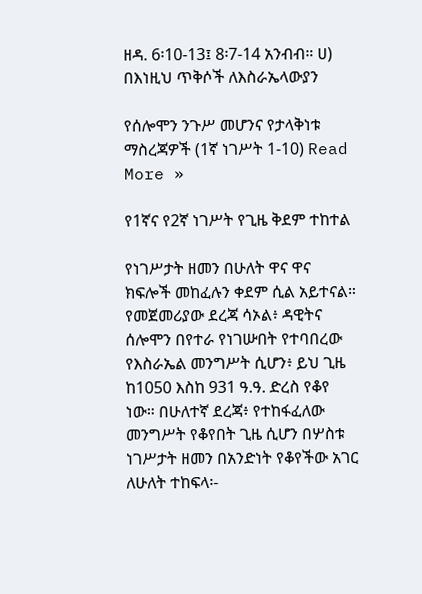ዘዳ. 6፡10-13፤ 8፡7-14 አንብብ። ሀ) በእነዚህ ጥቅሶች ለእስራኤላውያን

የሰሎሞን ንጉሥ መሆንና የታላቅነቱ ማስረጃዎች (1ኛ ነገሥት 1-10) Read More »

የ1ኛና የ2ኛ ነገሥት የጊዜ ቅደም ተከተል

የነገሥታት ዘመን በሁለት ዋና ዋና ክፍሎች መከፈሉን ቀደም ሲል አይተናል። የመጀመሪያው ደረጃ ሳኦል፥ ዳዊትና ሰሎሞን በየተራ የነገሡበት የተባበረው የእስራኤል መንግሥት ሲሆን፥ ይህ ጊዜ ከ1050 እስከ 931 ዓ.ዓ. ድረስ የቆየ ነው። በሁለተኛ ደረጃ፥ የተከፋፈለው መንግሥት የቆየበት ጊዜ ሲሆን በሦስቱ ነገሥታት ዘመን በአንድነት የቆየችው አገር ለሁለት ተከፍላ፡-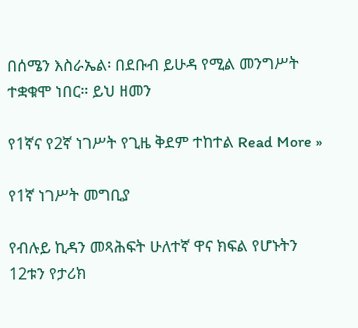በሰሜን እስራኤል፡ በደቡብ ይሁዳ የሚል መንግሥት ተቋቁሞ ነበር። ይህ ዘመን

የ1ኛና የ2ኛ ነገሥት የጊዜ ቅደም ተከተል Read More »

የ1ኛ ነገሥት መግቢያ

የብሉይ ኪዳን መጻሕፍት ሁለተኛ ዋና ክፍል የሆኑትን 12ቱን የታሪክ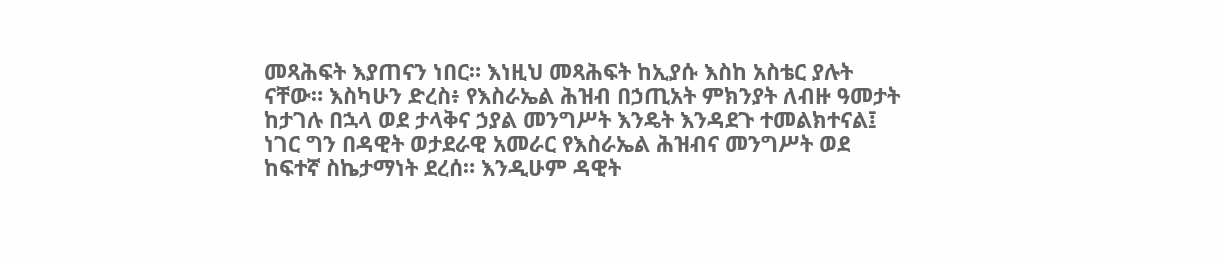መጻሕፍት እያጠናን ነበር። እነዚህ መጻሕፍት ከኢያሱ እስከ አስቴር ያሉት ናቸው። እስካሁን ድረስ፥ የእስራኤል ሕዝብ በኃጢአት ምክንያት ለብዙ ዓመታት ከታገሉ በኋላ ወደ ታላቅና ኃያል መንግሥት እንዴት እንዳደጉ ተመልክተናል፤ ነገር ግን በዳዊት ወታደራዊ አመራር የእስራኤል ሕዝብና መንግሥት ወደ ከፍተኛ ስኬታማነት ደረሰ። እንዲሁም ዳዊት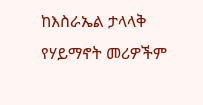ከእስራኤል ታላላቅ የሃይማኖት መሪዎችም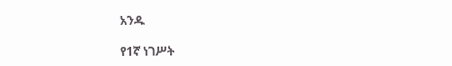አንዱ

የ1ኛ ነገሥት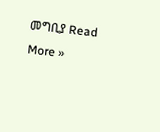መግቢያ Read More »